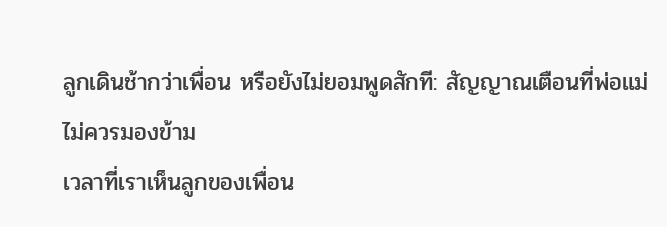ลูกเดินช้ากว่าเพื่อน หรือยังไม่ยอมพูดสักที: สัญญาณเตือนที่พ่อแม่ไม่ควรมองข้าม
เวลาที่เราเห็นลูกของเพื่อน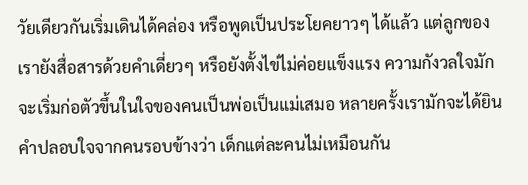วัยเดียวกันเริ่มเดินได้คล่อง หรือพูดเป็นประโยคยาวๆ ได้แล้ว แต่ลูกของเรายังสื่อสารด้วยคำเดี่ยวๆ หรือยังตั้งไข่ไม่ค่อยแข็งแรง ความกังวลใจมักจะเริ่มก่อตัวขึ้นในใจของคนเป็นพ่อเป็นแม่เสมอ หลายครั้งเรามักจะได้ยินคำปลอบใจจากคนรอบข้างว่า เด็กแต่ละคนไม่เหมือนกัน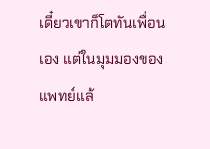เดี๋ยวเขาก็โตทันเพื่อนเอง แต่ในมุมมองของแพทย์แล้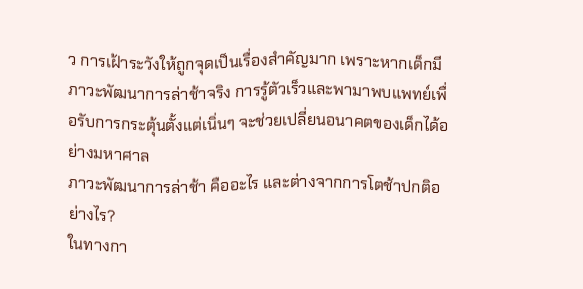ว การเฝ้าระวังให้ถูกจุดเป็นเรื่องสำคัญมาก เพราะหากเด็กมีภาวะพัฒนาการล่าช้าจริง การรู้ตัวเร็วและพามาพบแพทย์เพื่อรับการกระตุ้นตั้งแต่เนิ่นๆ จะช่วยเปลี่ยนอนาคตของเด็กได้อย่างมหาศาล
ภาวะพัฒนาการล่าช้า คืออะไร และต่างจากการโตช้าปกติอย่างไร?
ในทางกา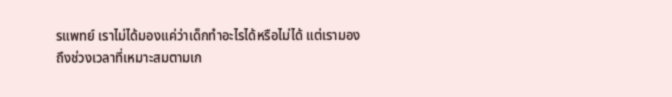รแพทย์ เราไม่ได้มองแค่ว่าเด็กทำอะไรได้หรือไม่ได้ แต่เรามองถึงช่วงเวลาที่เหมาะสมตามเก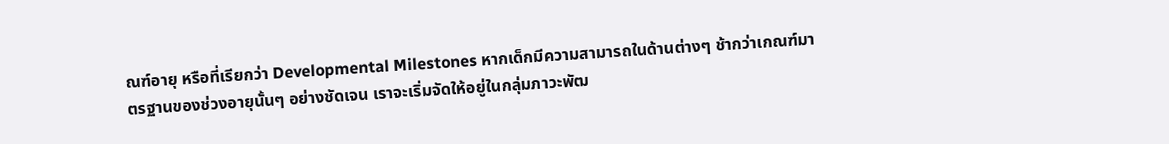ณฑ์อายุ หรือที่เรียกว่า Developmental Milestones หากเด็กมีความสามารถในด้านต่างๆ ช้ากว่าเกณฑ์มาตรฐานของช่วงอายุนั้นๆ อย่างชัดเจน เราจะเริ่มจัดให้อยู่ในกลุ่มภาวะพัฒ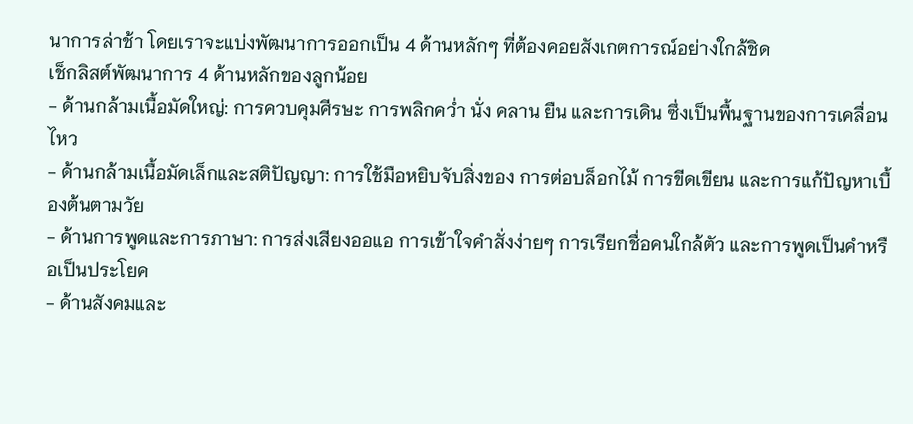นาการล่าช้า โดยเราจะแบ่งพัฒนาการออกเป็น 4 ด้านหลักๆ ที่ต้องคอยสังเกตการณ์อย่างใกล้ชิด
เช็กลิสต์พัฒนาการ 4 ด้านหลักของลูกน้อย
- ด้านกล้ามเนื้อมัดใหญ่: การควบคุมศีรษะ การพลิกคว่ำ นั่ง คลาน ยืน และการเดิน ซึ่งเป็นพื้นฐานของการเคลื่อนไหว
- ด้านกล้ามเนื้อมัดเล็กและสติปัญญา: การใช้มือหยิบจับสิ่งของ การต่อบล็อกไม้ การขีดเขียน และการแก้ปัญหาเบื้องต้นตามวัย
- ด้านการพูดและการภาษา: การส่งเสียงออแอ การเข้าใจคำสั่งง่ายๆ การเรียกชื่อคนใกล้ตัว และการพูดเป็นคำหรือเป็นประโยค
- ด้านสังคมและ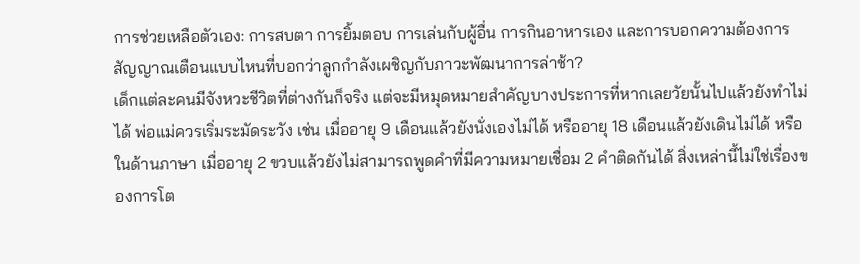การช่วยเหลือตัวเอง: การสบตา การยิ้มตอบ การเล่นกับผู้อื่น การกินอาหารเอง และการบอกความต้องการ
สัญญาณเตือนแบบไหนที่บอกว่าลูกกำลังเผชิญกับภาวะพัฒนาการล่าช้า?
เด็กแต่ละคนมีจังหวะชีวิตที่ต่างกันก็จริง แต่จะมีหมุดหมายสำคัญบางประการที่หากเลยวัยนั้นไปแล้วยังทำไม่ได้ พ่อแม่ควรเริ่มระมัดระวัง เช่น เมื่ออายุ 9 เดือนแล้วยังนั่งเองไม่ได้ หรืออายุ 18 เดือนแล้วยังเดินไม่ได้ หรือในด้านภาษา เมื่ออายุ 2 ขวบแล้วยังไม่สามารถพูดคำที่มีความหมายเชื่อม 2 คำติดกันได้ สิ่งเหล่านี้ไม่ใช่เรื่องของการโต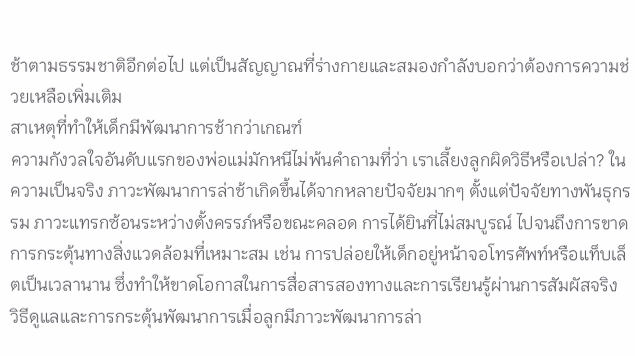ช้าตามธรรมชาติอีกต่อไป แต่เป็นสัญญาณที่ร่างกายและสมองกำลังบอกว่าต้องการความช่วยเหลือเพิ่มเติม
สาเหตุที่ทำให้เด็กมีพัฒนาการช้ากว่าเกณฑ์
ความกังวลใจอันดับแรกของพ่อแม่มักหนีไม่พ้นคำถามที่ว่า เราเลี้ยงลูกผิดวิธีหรือเปล่า? ในความเป็นจริง ภาวะพัฒนาการล่าช้าเกิดขึ้นได้จากหลายปัจจัยมากๆ ตั้งแต่ปัจจัยทางพันธุกรรม ภาวะแทรกซ้อนระหว่างตั้งครรภ์หรือขณะคลอด การได้ยินที่ไม่สมบูรณ์ ไปจนถึงการขาดการกระตุ้นทางสิ่งแวดล้อมที่เหมาะสม เช่น การปล่อยให้เด็กอยู่หน้าจอโทรศัพท์หรือแท็บเล็ตเป็นเวลานาน ซึ่งทำให้ขาดโอกาสในการสื่อสารสองทางและการเรียนรู้ผ่านการสัมผัสจริง
วิธีดูแลและการกระตุ้นพัฒนาการเมื่อลูกมีภาวะพัฒนาการล่า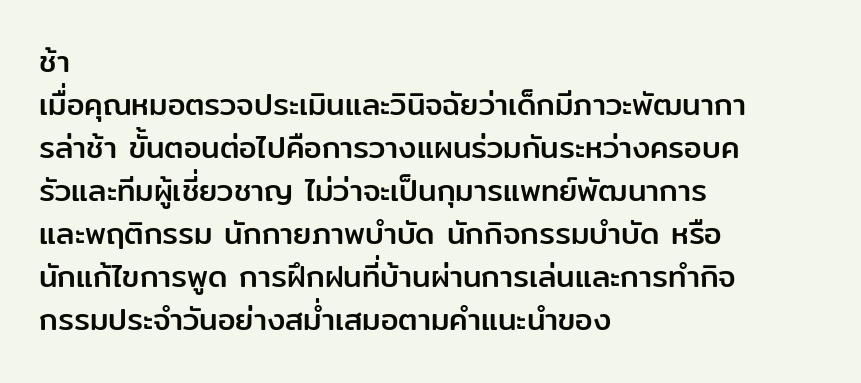ช้า
เมื่อคุณหมอตรวจประเมินและวินิจฉัยว่าเด็กมีภาวะพัฒนาการล่าช้า ขั้นตอนต่อไปคือการวางแผนร่วมกันระหว่างครอบครัวและทีมผู้เชี่ยวชาญ ไม่ว่าจะเป็นกุมารแพทย์พัฒนาการและพฤติกรรม นักกายภาพบำบัด นักกิจกรรมบำบัด หรือนักแก้ไขการพูด การฝึกฝนที่บ้านผ่านการเล่นและการทำกิจกรรมประจำวันอย่างสม่ำเสมอตามคำแนะนำของ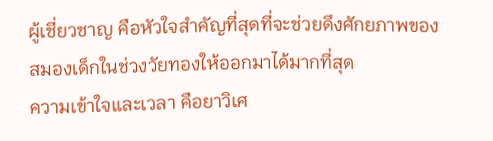ผู้เชี่ยวชาญ คือหัวใจสำคัญที่สุดที่จะช่วยดึงศักยภาพของสมองเด็กในช่วงวัยทองให้ออกมาได้มากที่สุด
ความเข้าใจและเวลา คือยาวิเศ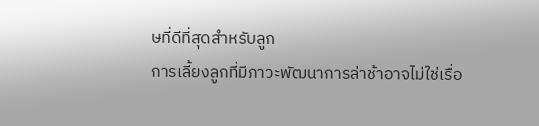ษที่ดีที่สุดสำหรับลูก
การเลี้ยงลูกที่มีภาวะพัฒนาการล่าช้าอาจไม่ใช่เรื่อ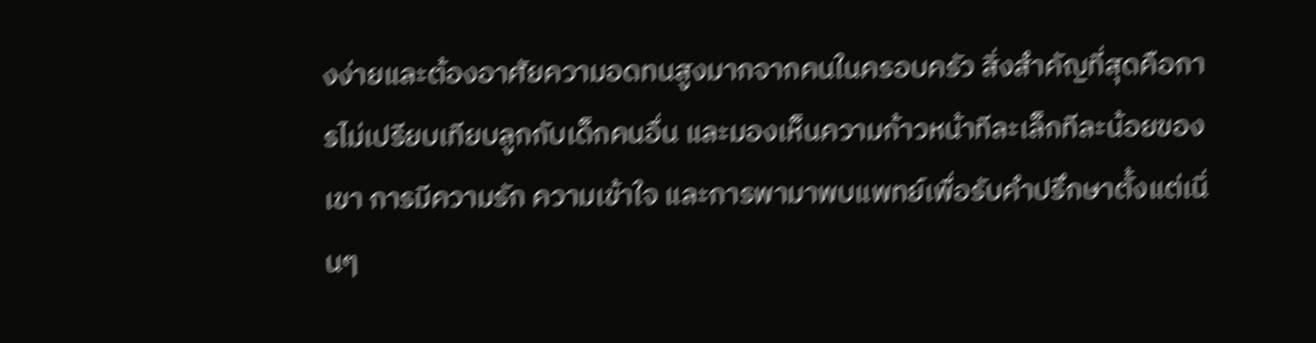งง่ายและต้องอาศัยความอดทนสูงมากจากคนในครอบครัว สิ่งสำคัญที่สุดคือการไม่เปรียบเทียบลูกกับเด็กคนอื่น และมองเห็นความก้าวหน้าทีละเล็กทีละน้อยของเขา การมีความรัก ความเข้าใจ และการพามาพบแพทย์เพื่อรับคำปรึกษาตั้งแต่เนิ่นๆ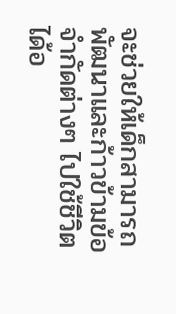จะช่วยให้เด็กสามารถพัฒนาและก้าวข้ามข้อจำกัดต่างๆ ไปใช้ชีวิตได้อ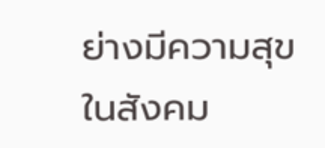ย่างมีความสุขในสังคม